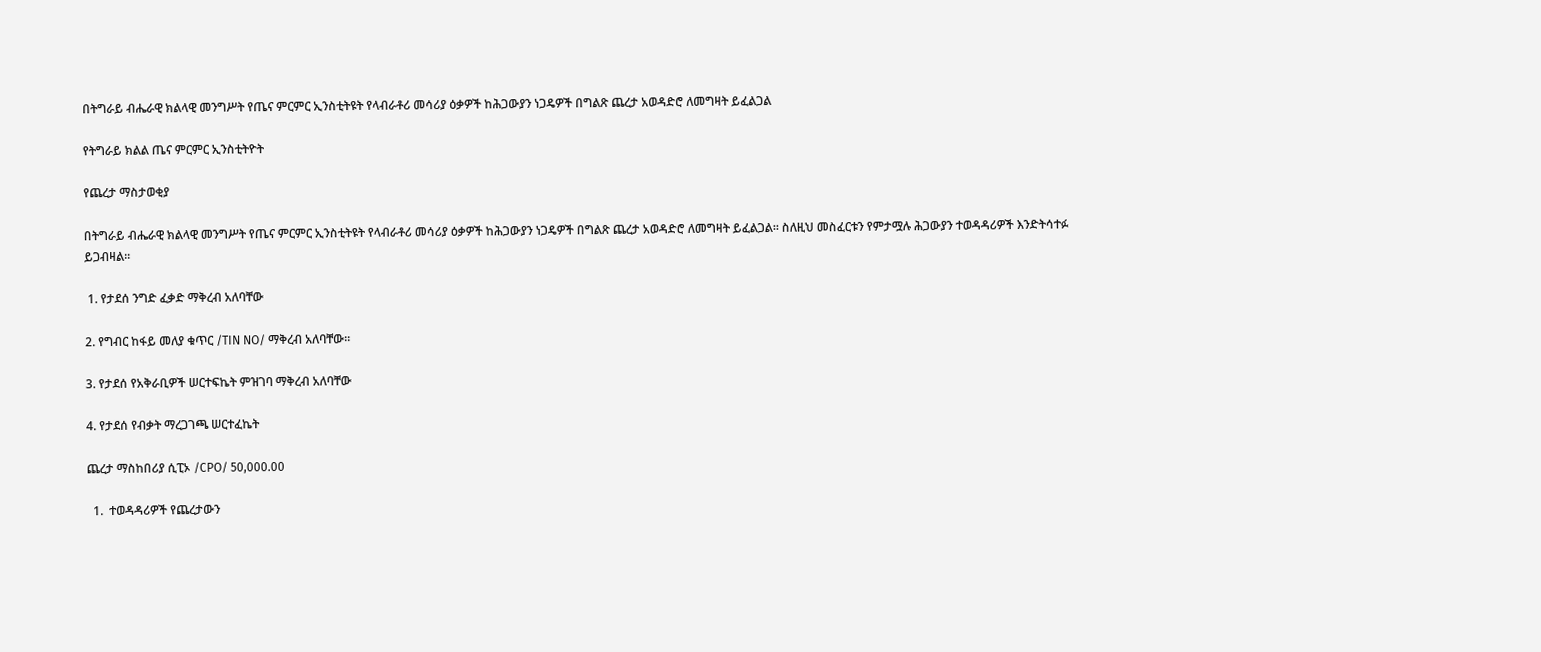በትግራይ ብሔራዊ ክልላዊ መንግሥት የጤና ምርምር ኢንስቲትዩት የላብራቶሪ መሳሪያ ዕቃዎች ከሕጋውያን ነጋዴዎች በግልጽ ጨረታ አወዳድሮ ለመግዛት ይፈልጋል

የትግራይ ክልል ጤና ምርምር ኢንስቲትዮት

የጨረታ ማስታወቂያ

በትግራይ ብሔራዊ ክልላዊ መንግሥት የጤና ምርምር ኢንስቲትዩት የላብራቶሪ መሳሪያ ዕቃዎች ከሕጋውያን ነጋዴዎች በግልጽ ጨረታ አወዳድሮ ለመግዛት ይፈልጋል፡፡ ስለዚህ መስፈርቱን የምታሟሉ ሕጋውያን ተወዳዳሪዎች እንድትሳተፉ ይጋብዛል፡፡

 1. የታደሰ ንግድ ፈቃድ ማቅረብ አለባቸው

2. የግብር ከፋይ መለያ ቁጥር /TIN NO/ ማቅረብ አለባቸው፡፡

3. የታደሰ የአቅራቢዎች ሠርተፍኬት ምዝገባ ማቅረብ አለባቸው

4. የታደሰ የብቃት ማረጋገጫ ሠርተፈኬት

ጨረታ ማስከበሪያ ሲፒኦ /CPO/ 50,000.00

  1.  ተወዳዳሪዎች የጨረታውን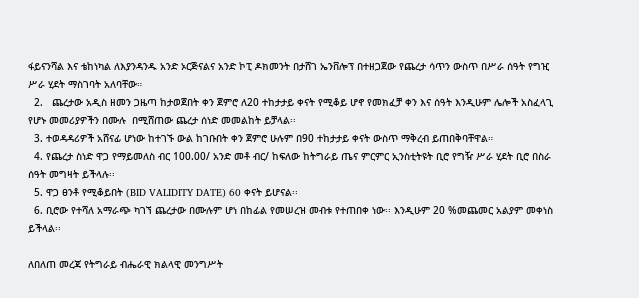ፋይናንሻል እና ቴከነካል ለእያንዳንዱ አንድ ኦርጅናልና አንድ ኮፒ ዶክመንት በታሸገ ኤንቨሎፕ በተዘጋጀው የጨረታ ሳጥን ውስጥ በሥራ ሰዓት የግዢ ሥራ ሂደት ማስገባት አለባቸው።
  2.   ጨረታው አዲስ ዘመን ጋዜጣ ከታወጀበት ቀን ጀምሮ ለ20 ተከታታይ ቀናት የሚቆይ ሆኖ የመክፈቻ ቀን እና ሰዓት እንዲሁም ሌሎች አስፈላጊ የሆኑ መመሪያዎችን በሙሉ  በሚሸጠው ጨረታ ሰነድ መመልከት ይቻላል፡፡
  3. ተወዳዳሪዎች አሸናፊ ሆነው ከተገኙ ውል ከገቡበት ቀን ጀምሮ ሁሉም በ90 ተከታታይ ቀናት ውስጥ ማቅረብ ይጠበቅባቸዋል።
  4. የጨረታ ስነድ ዋጋ የማይመለስ ብር 100.00/ አንድ መቶ ብር/ ከፍለው ከትግራይ ጤና ምርምር ኢንስቲትዩት ቢሮ የግዥ ሥራ ሂደት ቢሮ በስራ ሰዓት መግዛት ይችላሉ፡፡
  5. ዋጋ ፀንቶ የሚቆይበት (BID VALIDITY DATE) 60 ቀናት ይሆናል፡፡
  6. ቢሮው የተሻለ አማራጭ ካገኘ ጨረታው በሙሉም ሆነ በከፊል የመሠረዝ መብቱ የተጠበቀ ነው፡፡ እንዲሁም 20 %መጨመር አልያም መቀነስ ይችላል፡፡

ለበለጠ መረጃ የትግራይ ብሔራዊ ክልላዊ መንግሥት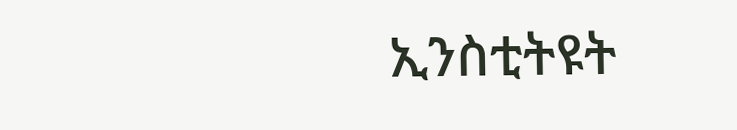ኢንስቲትዩት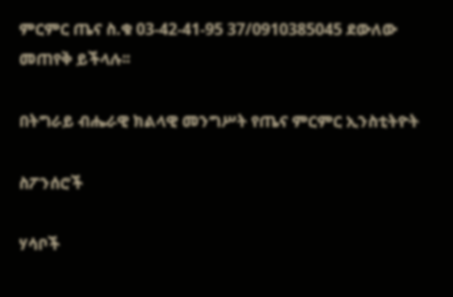ምርምር ጤና ስ.ቁ 03-42-41-95 37/0910385045 ደውለው መጠየቅ ይችላሉ፡፡

በትግራይ ብሔራዊ ክልላዊ መንግሥት የጤና ምርምር ኢንስቲትዮት

ስፖንሰሮች

ሃሳቦች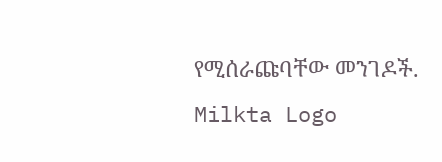የሚሰራጩባቸው መንገዶች.
Milkta Logo